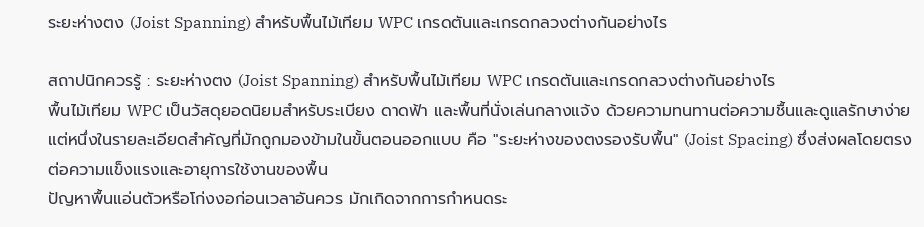ระยะห่างตง (Joist Spanning) สำหรับพื้นไม้เทียม WPC เกรดตันและเกรดกลวงต่างกันอย่างไร

สถาปนิกควรรู้ : ระยะห่างตง (Joist Spanning) สำหรับพื้นไม้เทียม WPC เกรดตันและเกรดกลวงต่างกันอย่างไร
พื้นไม้เทียม WPC เป็นวัสดุยอดนิยมสำหรับระเบียง ดาดฟ้า และพื้นที่นั่งเล่นกลางแจ้ง ด้วยความทนทานต่อความชื้นและดูแลรักษาง่าย แต่หนึ่งในรายละเอียดสำคัญที่มักถูกมองข้ามในขั้นตอนออกแบบ คือ "ระยะห่างของตงรองรับพื้น" (Joist Spacing) ซึ่งส่งผลโดยตรงต่อความแข็งแรงและอายุการใช้งานของพื้น
ปัญหาพื้นแอ่นตัวหรือโก่งงอก่อนเวลาอันควร มักเกิดจากการกำหนดระ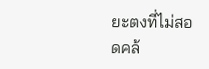ยะตงที่ไม่สอดคล้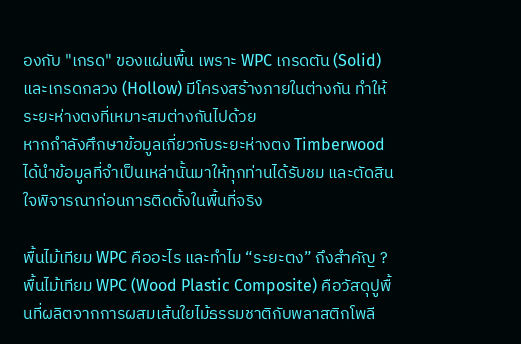องกับ "เกรด" ของแผ่นพื้น เพราะ WPC เกรดตัน (Solid) และเกรดกลวง (Hollow) มีโครงสร้างภายในต่างกัน ทำให้ระยะห่างตงที่เหมาะสมต่างกันไปด้วย
หากกำลังศึกษาข้อมูลเกี่ยวกับระยะห่างตง Timberwood ได้นำข้อมูลที่จำเป็นเหล่านั้นมาให้ทุกท่านได้รับชม และตัดสินใจพิจารณาก่อนการติดตั้งในพื้นที่จริง

พื้นไม้เทียม WPC คืออะไร และทำไม “ระยะตง” ถึงสำคัญ ?
พื้นไม้เทียม WPC (Wood Plastic Composite) คือวัสดุปูพื้นที่ผลิตจากการผสมเส้นใยไม้ธรรมชาติกับพลาสติกโพลี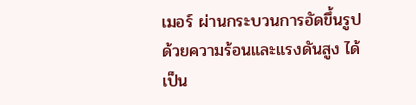เมอร์ ผ่านกระบวนการอัดขึ้นรูปด้วยความร้อนและแรงดันสูง ได้เป็น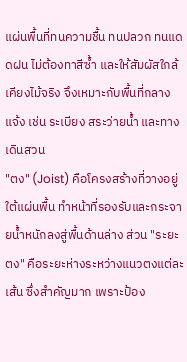แผ่นพื้นที่ทนความชื้น ทนปลวก ทนแดดฝน ไม่ต้องทาสีซ้ำ และให้สัมผัสใกล้เคียงไม้จริง จึงเหมาะกับพื้นที่กลางแจ้ง เช่น ระเบียง สระว่ายน้ำ และทางเดินสวน
"ตง" (Joist) คือโครงสร้างที่วางอยู่ใต้แผ่นพื้น ทำหน้าที่รองรับและกระจายน้ำหนักลงสู่พื้นด้านล่าง ส่วน "ระยะตง" คือระยะห่างระหว่างแนวตงแต่ละเส้น ซึ่งสำคัญมาก เพราะป้อง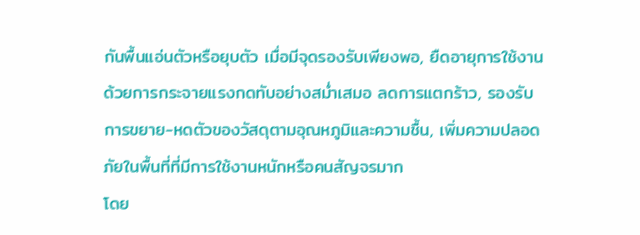กันพื้นแอ่นตัวหรือยุบตัว เมื่อมีจุดรองรับเพียงพอ, ยืดอายุการใช้งานด้วยการกระจายแรงกดทับอย่างสม่ำเสมอ ลดการแตกร้าว, รองรับการขยาย-หดตัวของวัสดุตามอุณหภูมิและความชื้น, เพิ่มความปลอดภัยในพื้นที่ที่มีการใช้งานหนักหรือคนสัญจรมาก
โดย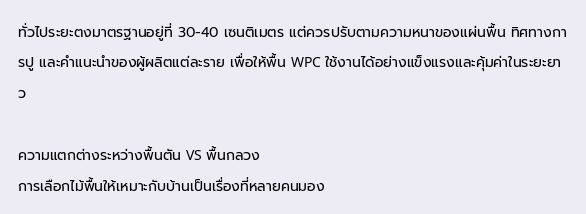ทั่วไประยะตงมาตรฐานอยู่ที่ 30-40 เซนติเมตร แต่ควรปรับตามความหนาของแผ่นพื้น ทิศทางการปู และคำแนะนำของผู้ผลิตแต่ละราย เพื่อให้พื้น WPC ใช้งานได้อย่างแข็งแรงและคุ้มค่าในระยะยาว

ความแตกต่างระหว่างพื้นตัน VS พื้นกลวง
การเลือกไม้พื้นให้เหมาะกับบ้านเป็นเรื่องที่หลายคนมอง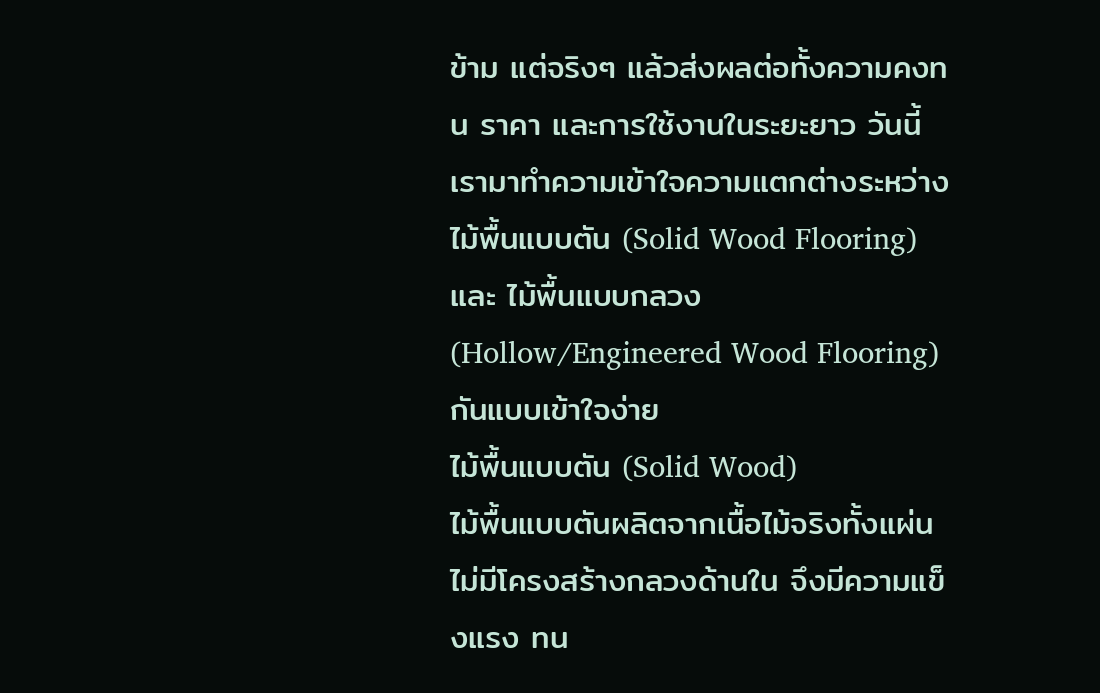ข้าม แต่จริงๆ แล้วส่งผลต่อทั้งความคงทน ราคา และการใช้งานในระยะยาว วันนี้เรามาทำความเข้าใจความแตกต่างระหว่าง ไม้พื้นแบบตัน (Solid Wood Flooring) และ ไม้พื้นแบบกลวง (Hollow/Engineered Wood Flooring) กันแบบเข้าใจง่าย
ไม้พื้นแบบตัน (Solid Wood)
ไม้พื้นแบบตันผลิตจากเนื้อไม้จริงทั้งแผ่น ไม่มีโครงสร้างกลวงด้านใน จึงมีความแข็งแรง ทน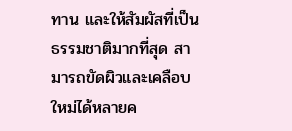ทาน และให้สัมผัสที่เป็นธรรมชาติมากที่สุด สามารถขัดผิวและเคลือบใหม่ได้หลายค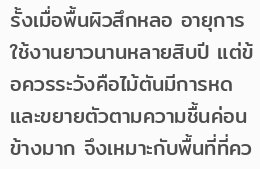รั้งเมื่อพื้นผิวสึกหลอ อายุการใช้งานยาวนานหลายสิบปี แต่ข้อควรระวังคือไม้ตันมีการหดและขยายตัวตามความชื้นค่อนข้างมาก จึงเหมาะกับพื้นที่ที่คว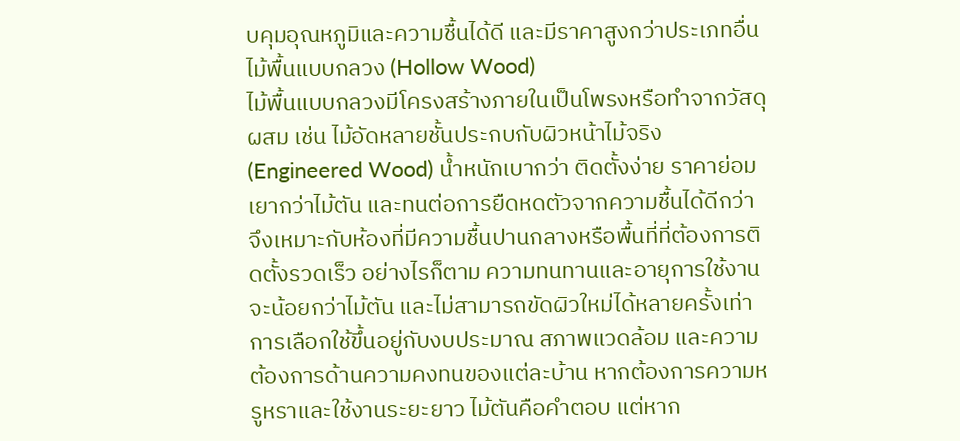บคุมอุณหภูมิและความชื้นได้ดี และมีราคาสูงกว่าประเภทอื่น
ไม้พื้นแบบกลวง (Hollow Wood)
ไม้พื้นแบบกลวงมีโครงสร้างภายในเป็นโพรงหรือทำจากวัสดุผสม เช่น ไม้อัดหลายชั้นประกบกับผิวหน้าไม้จริง (Engineered Wood) น้ำหนักเบากว่า ติดตั้งง่าย ราคาย่อมเยากว่าไม้ตัน และทนต่อการยืดหดตัวจากความชื้นได้ดีกว่า จึงเหมาะกับห้องที่มีความชื้นปานกลางหรือพื้นที่ที่ต้องการติดตั้งรวดเร็ว อย่างไรก็ตาม ความทนทานและอายุการใช้งานจะน้อยกว่าไม้ตัน และไม่สามารถขัดผิวใหม่ได้หลายครั้งเท่า
การเลือกใช้ขึ้นอยู่กับงบประมาณ สภาพแวดล้อม และความต้องการด้านความคงทนของแต่ละบ้าน หากต้องการความหรูหราและใช้งานระยะยาว ไม้ตันคือคำตอบ แต่หาก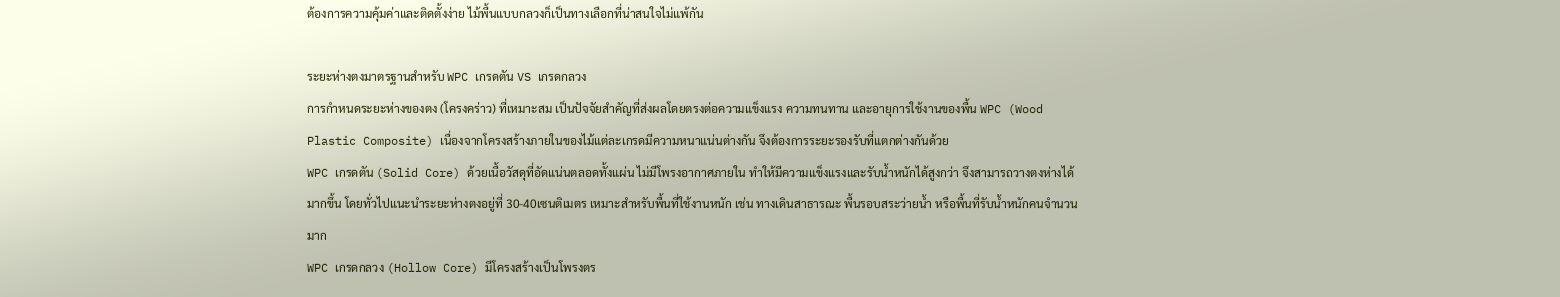ต้องการความคุ้มค่าและติดตั้งง่าย ไม้พื้นแบบกลวงก็เป็นทางเลือกที่น่าสนใจไม่แพ้กัน

ระยะห่างตงมาตรฐานสำหรับ WPC เกรดตัน VS เกรดกลวง
การกำหนดระยะห่างของตง (โครงคร่าว) ที่เหมาะสม เป็นปัจจัยสำคัญที่ส่งผลโดยตรงต่อความแข็งแรง ความทนทาน และอายุการใช้งานของพื้น WPC (Wood Plastic Composite) เนื่องจากโครงสร้างภายในของไม้แต่ละเกรดมีความหนาแน่นต่างกัน จึงต้องการระยะรองรับที่แตกต่างกันด้วย
WPC เกรดตัน (Solid Core) ด้วยเนื้อวัสดุที่อัดแน่นตลอดทั้งแผ่น ไม่มีโพรงอากาศภายใน ทำให้มีความแข็งแรงและรับน้ำหนักได้สูงกว่า จึงสามารถวางตงห่างได้มากขึ้น โดยทั่วไปแนะนำระยะห่างตงอยู่ที่ 30-40เซนติเมตร เหมาะสำหรับพื้นที่ใช้งานหนัก เช่น ทางเดินสาธารณะ พื้นรอบสระว่ายน้ำ หรือพื้นที่รับน้ำหนักคนจำนวนมาก
WPC เกรดกลวง (Hollow Core) มีโครงสร้างเป็นโพรงตร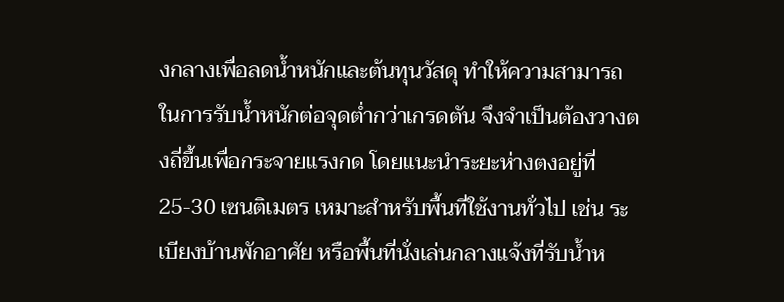งกลางเพื่อลดน้ำหนักและต้นทุนวัสดุ ทำให้ความสามารถในการรับน้ำหนักต่อจุดต่ำกว่าเกรดตัน จึงจำเป็นต้องวางตงถี่ขึ้นเพื่อกระจายแรงกด โดยแนะนำระยะห่างตงอยู่ที่ 25-30 เซนติเมตร เหมาะสำหรับพื้นที่ใช้งานทั่วไป เช่น ระเบียงบ้านพักอาศัย หรือพื้นที่นั่งเล่นกลางแจ้งที่รับน้ำห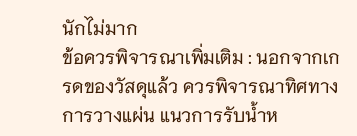นักไม่มาก
ข้อควรพิจารณาเพิ่มเติม : นอกจากเกรดของวัสดุแล้ว ควรพิจารณาทิศทางการวางแผ่น แนวการรับน้ำห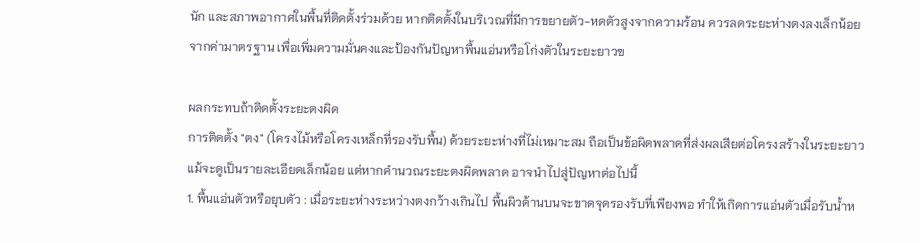นัก และสภาพอากาศในพื้นที่ติดตั้งร่วมด้วย หากติดตั้งในบริเวณที่มีการขยายตัว-หดตัวสูงจากความร้อน ควรลดระยะห่างตงลงเล็กน้อยจากค่ามาตรฐาน เพื่อเพิ่มความมั่นคงและป้องกันปัญหาพื้นแอ่นหรือโก่งตัวในระยะยาวฃ

ผลกระทบถ้าติดตั้งระยะตงผิด
การติดตั้ง "ตง" (โครงไม้หรือโครงเหล็กที่รองรับพื้น) ด้วยระยะห่างที่ไม่เหมาะสม ถือเป็นข้อผิดพลาดที่ส่งผลเสียต่อโครงสร้างในระยะยาว แม้จะดูเป็นรายละเอียดเล็กน้อย แต่หากคำนวณระยะตงผิดพลาด อาจนำไปสู่ปัญหาต่อไปนี้
1. พื้นแอ่นตัวหรือยุบตัว : เมื่อระยะห่างระหว่างตงกว้างเกินไป พื้นผิวด้านบนจะขาดจุดรองรับที่เพียงพอ ทำให้เกิดการแอ่นตัวเมื่อรับน้ำห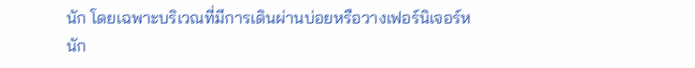นัก โดยเฉพาะบริเวณที่มีการเดินผ่านบ่อยหรือวางเฟอร์นิเจอร์หนัก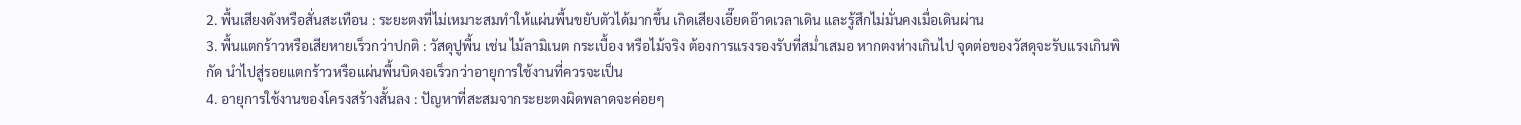2. พื้นเสียงดังหรือสั่นสะเทือน : ระยะตงที่ไม่เหมาะสมทำให้แผ่นพื้นขยับตัวได้มากขึ้น เกิดเสียงเอี๊ยดอ๊าดเวลาเดิน และรู้สึกไม่มั่นคงเมื่อเดินผ่าน
3. พื้นแตกร้าวหรือเสียหายเร็วกว่าปกติ : วัสดุปูพื้น เช่น ไม้ลามิเนต กระเบื้อง หรือไม้จริง ต้องการแรงรองรับที่สม่ำเสมอ หากตงห่างเกินไป จุดต่อของวัสดุจะรับแรงเกินพิกัด นำไปสู่รอยแตกร้าวหรือแผ่นพื้นบิดงอเร็วกว่าอายุการใช้งานที่ควรจะเป็น
4. อายุการใช้งานของโครงสร้างสั้นลง : ปัญหาที่สะสมจากระยะตงผิดพลาดจะค่อยๆ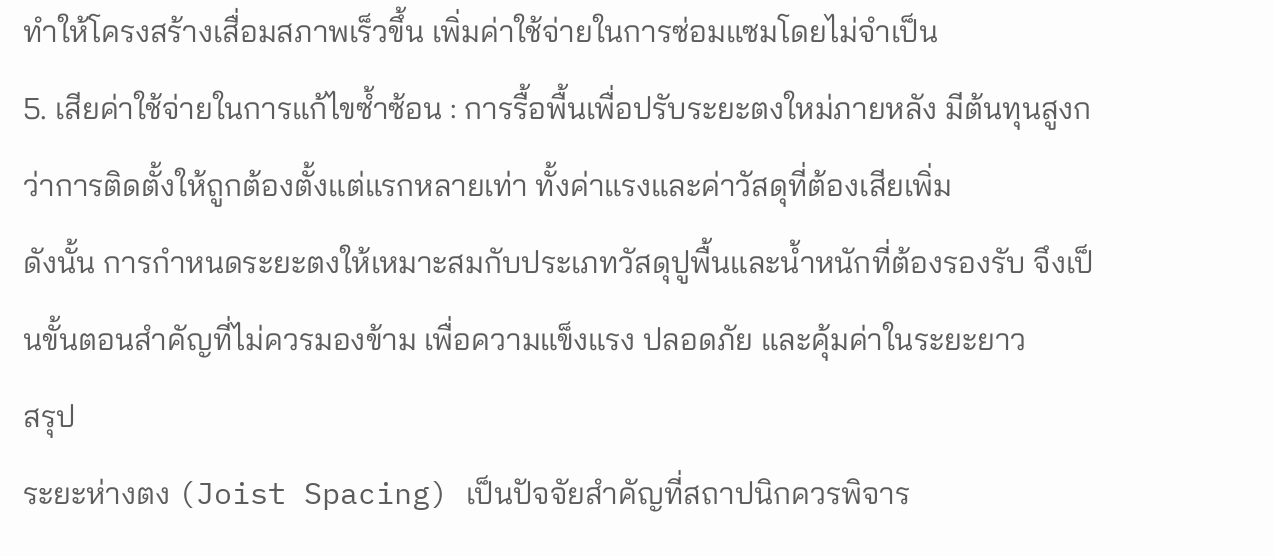ทำให้โครงสร้างเสื่อมสภาพเร็วขึ้น เพิ่มค่าใช้จ่ายในการซ่อมแซมโดยไม่จำเป็น
5. เสียค่าใช้จ่ายในการแก้ไขซ้ำซ้อน : การรื้อพื้นเพื่อปรับระยะตงใหม่ภายหลัง มีต้นทุนสูงกว่าการติดตั้งให้ถูกต้องตั้งแต่แรกหลายเท่า ทั้งค่าแรงและค่าวัสดุที่ต้องเสียเพิ่ม
ดังนั้น การกำหนดระยะตงให้เหมาะสมกับประเภทวัสดุปูพื้นและน้ำหนักที่ต้องรองรับ จึงเป็นขั้นตอนสำคัญที่ไม่ควรมองข้าม เพื่อความแข็งแรง ปลอดภัย และคุ้มค่าในระยะยาว
สรุป
ระยะห่างตง (Joist Spacing) เป็นปัจจัยสำคัญที่สถาปนิกควรพิจาร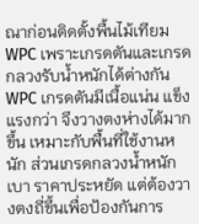ณาก่อนติดตั้งพื้นไม้เทียม WPC เพราะเกรดตันและเกรดกลวงรับน้ำหนักได้ต่างกัน WPC เกรดตันมีเนื้อแน่น แข็งแรงกว่า จึงวางตงห่างได้มากขึ้น เหมาะกับพื้นที่ใช้งานหนัก ส่วนเกรดกลวงน้ำหนักเบา ราคาประหยัด แต่ต้องวางตงถี่ขึ้นเพื่อป้องกันการ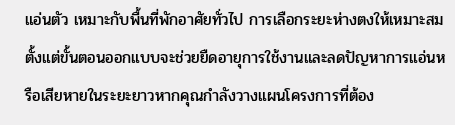แอ่นตัว เหมาะกับพื้นที่พักอาศัยทั่วไป การเลือกระยะห่างตงให้เหมาะสมตั้งแต่ขั้นตอนออกแบบจะช่วยยืดอายุการใช้งานและลดปัญหาการแอ่นหรือเสียหายในระยะยาวหากคุณกำลังวางแผนโครงการที่ต้อง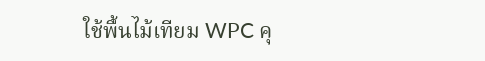ใช้พื้นไม้เทียม WPC คุ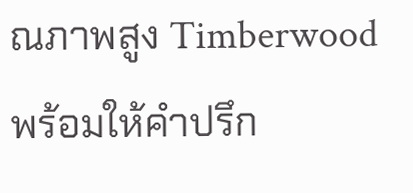ณภาพสูง Timberwood พร้อมให้คำปรึก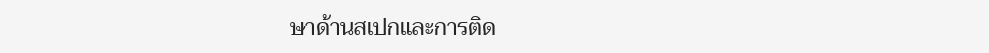ษาด้านสเปกและการติด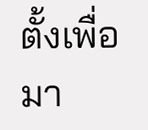ตั้งเพื่อมา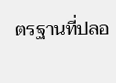ตรฐานที่ปลอ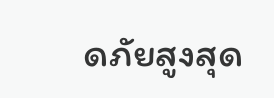ดภัยสูงสุด